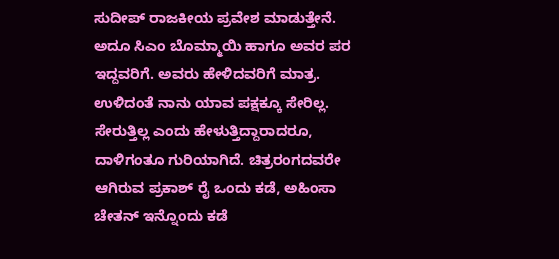ಸುದೀಪ್ ರಾಜಕೀಯ ಪ್ರವೇಶ ಮಾಡುತ್ತೇನೆ. ಅದೂ ಸಿಎಂ ಬೊಮ್ಮಾಯಿ ಹಾಗೂ ಅವರ ಪರ ಇದ್ದವರಿಗೆ. ಅವರು ಹೇಳಿದವರಿಗೆ ಮಾತ್ರ. ಉಳಿದಂತೆ ನಾನು ಯಾವ ಪಕ್ಷಕ್ಕೂ ಸೇರಿಲ್ಲ. ಸೇರುತ್ತಿಲ್ಲ ಎಂದು ಹೇಳುತ್ತಿದ್ದಾರಾದರೂ, ದಾಳಿಗಂತೂ ಗುರಿಯಾಗಿದೆ. ಚಿತ್ರರಂಗದವರೇ ಆಗಿರುವ ಪ್ರಕಾಶ್ ರೈ ಒಂದು ಕಡೆ, ಅಹಿಂಸಾ ಚೇತನ್ ಇನ್ನೊಂದು ಕಡೆ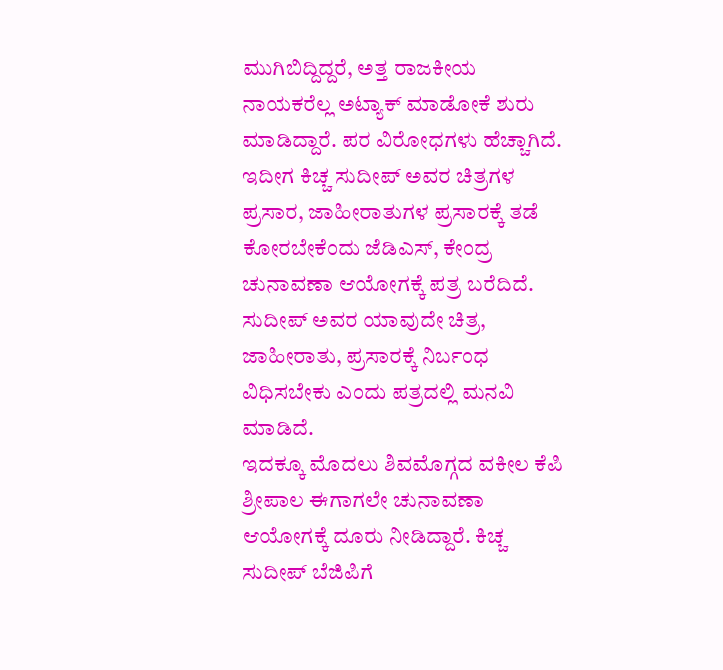ಮುಗಿಬಿದ್ದಿದ್ದರೆ, ಅತ್ತ ರಾಜಕೀಯ ನಾಯಕರೆಲ್ಲ ಅಟ್ಯಾಕ್ ಮಾಡೋಕೆ ಶುರು ಮಾಡಿದ್ದಾರೆ. ಪರ ವಿರೋಧಗಳು ಹೆಚ್ಚಾಗಿದೆ. ಇದೀಗ ಕಿಚ್ಚ ಸುದೀಪ್ ಅವರ ಚಿತ್ರಗಳ ಪ್ರಸಾರ, ಜಾಹೀರಾತುಗಳ ಪ್ರಸಾರಕ್ಕೆ ತಡೆ ಕೋರಬೇಕೆಂದು ಜೆಡಿಎಸ್, ಕೇಂದ್ರ ಚುನಾವಣಾ ಆಯೋಗಕ್ಕೆ ಪತ್ರ ಬರೆದಿದೆ. ಸುದೀಪ್ ಅವರ ಯಾವುದೇ ಚಿತ್ರ, ಜಾಹೀರಾತು, ಪ್ರಸಾರಕ್ಕೆ ನಿರ್ಬಂಧ ವಿಧಿಸಬೇಕು ಎಂದು ಪತ್ರದಲ್ಲಿ ಮನವಿ ಮಾಡಿದೆ.
ಇದಕ್ಕೂ ಮೊದಲು ಶಿವಮೊಗ್ಗದ ವಕೀಲ ಕೆಪಿ ಶ್ರೀಪಾಲ ಈಗಾಗಲೇ ಚುನಾವಣಾ ಆಯೋಗಕ್ಕೆ ದೂರು ನೀಡಿದ್ದಾರೆ. ಕಿಚ್ಚ ಸುದೀಪ್ ಬೆಜಿಪಿಗೆ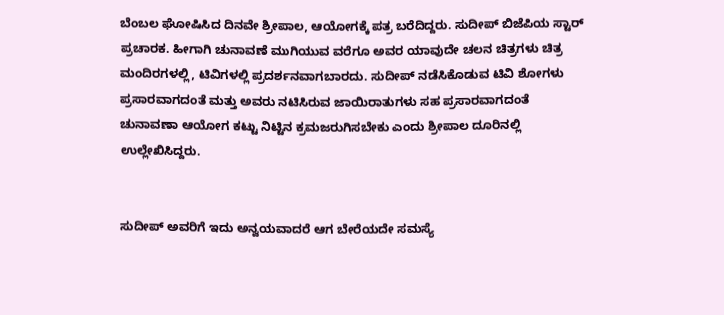ಬೆಂಬಲ ಘೋಷಿಸಿದ ದಿನವೇ ಶ್ರೀಪಾಲ, ಆಯೋಗಕ್ಕೆ ಪತ್ರ ಬರೆದಿದ್ದರು. ಸುದೀಪ್ ಬಿಜೆಪಿಯ ಸ್ಟಾರ್ ಪ್ರಚಾರಕ. ಹೀಗಾಗಿ ಚುನಾವಣೆ ಮುಗಿಯುವ ವರೆಗೂ ಅವರ ಯಾವುದೇ ಚಲನ ಚಿತ್ರಗಳು ಚಿತ್ರ ಮಂದಿರಗಳಲ್ಲಿ, ಟಿವಿಗಳಲ್ಲಿ ಪ್ರದರ್ಶನವಾಗಬಾರದು. ಸುದೀಪ್ ನಡೆಸಿಕೊಡುವ ಟಿವಿ ಶೋಗಳು ಪ್ರಸಾರವಾಗದಂತೆ ಮತ್ತು ಅವರು ನಟಿಸಿರುವ ಜಾಯಿರಾತುಗಳು ಸಹ ಪ್ರಸಾರವಾಗದಂತೆ ಚುನಾವಣಾ ಆಯೋಗ ಕಟ್ಟು ನಿಟ್ಟಿನ ಕ್ರಮಜರುಗಿಸಬೇಕು ಎಂದು ಶ್ರೀಪಾಲ ದೂರಿನಲ್ಲಿ ಉಲ್ಲೇಖಿಸಿದ್ದರು.


ಸುದೀಪ್ ಅವರಿಗೆ ಇದು ಅನ್ವಯವಾದರೆ ಆಗ ಬೇರೆಯದೇ ಸಮಸ್ಯೆ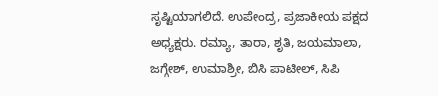ಸೃಷ್ಟಿಯಾಗಲಿದೆ. ಉಪೇಂದ್ರ, ಪ್ರಜಾಕೀಯ ಪಕ್ಷದ ಅಧ್ಯಕ್ಷರು. ರಮ್ಯಾ, ತಾರಾ, ಶೃತಿ, ಜಯಮಾಲಾ, ಜಗ್ಗೇಶ್, ಉಮಾಶ್ರೀ, ಬಿಸಿ ಪಾಟೀಲ್, ಸಿಪಿ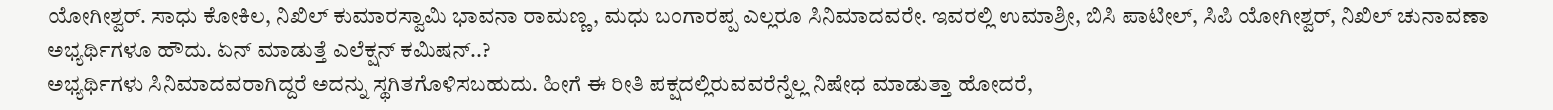ಯೋಗೀಶ್ವರ್. ಸಾಧು ಕೋಕಿಲ, ನಿಖಿಲ್ ಕುಮಾರಸ್ವಾಮಿ ಭಾವನಾ ರಾಮಣ್ಣ, ಮಧು ಬಂಗಾರಪ್ಪ ಎಲ್ಲರೂ ಸಿನಿಮಾದವರೇ. ಇವರಲ್ಲಿ ಉಮಾಶ್ರೀ, ಬಿಸಿ ಪಾಟೀಲ್, ಸಿಪಿ ಯೋಗೀಶ್ವರ್, ನಿಖಿಲ್ ಚುನಾವಣಾ ಅಭ್ಯರ್ಥಿಗಳೂ ಹೌದು. ಏನ್ ಮಾಡುತ್ತೆ ಎಲೆಕ್ಷನ್ ಕಮಿಷನ್..?
ಅಭ್ಯರ್ಥಿಗಳು ಸಿನಿಮಾದವರಾಗಿದ್ದರೆ ಅದನ್ನು ಸ್ಥಗಿತಗೊಳಿಸಬಹುದು. ಹೀಗೆ ಈ ರೀತಿ ಪಕ್ಷದಲ್ಲಿರುವವರೆನ್ನೆಲ್ಲ ನಿಷೇಧ ಮಾಡುತ್ತಾ ಹೋದರೆ,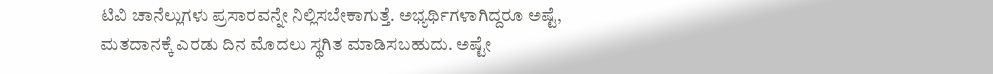ಟಿವಿ ಚಾನೆಲ್ಲುಗಳು ಪ್ರಸಾರವನ್ನೇ ನಿಲ್ಲಿಸಬೇಕಾಗುತ್ತೆ. ಅಭ್ಯರ್ಥಿಗಳಾಗಿದ್ದರೂ ಅಷ್ಟೆ, ಮತದಾನಕ್ಕೆ ಎರಡು ದಿನ ಮೊದಲು ಸ್ಥಗಿತ ಮಾಡಿಸಬಹುದು. ಅಷ್ಟೇ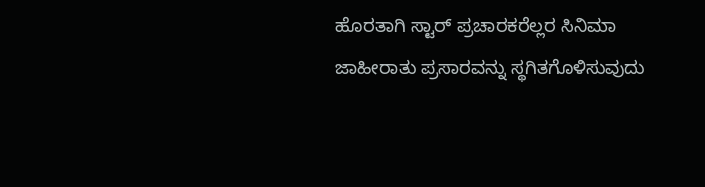ಹೊರತಾಗಿ ಸ್ಟಾರ್ ಪ್ರಚಾರಕರೆಲ್ಲರ ಸಿನಿಮಾ ಜಾಹೀರಾತು ಪ್ರಸಾರವನ್ನು ಸ್ಥಗಿತಗೊಳಿಸುವುದು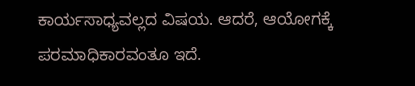ಕಾರ್ಯಸಾಧ್ಯವಲ್ಲದ ವಿಷಯ. ಆದರೆ, ಆಯೋಗಕ್ಕೆ ಪರಮಾಧಿಕಾರವಂತೂ ಇದೆ.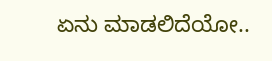ಏನು ಮಾಡಲಿದೆಯೋ..